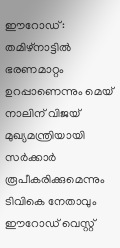ഈറോഡ്: തമിഴ്നാട്ടിൽ ഭരണമാറ്റം ഉറപ്പാണെന്നും മെയ് നാലിന് വിജയ് മുഖ്യമന്ത്രിയായി സർക്കാർ രൂപീകരിക്കുമെന്നും ടിവികെ നേതാവും ഈറോഡ് വെസ്റ്റ്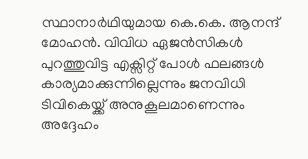സ്ഥാനാർഥിയുമായ കെ.കെ. ആനന്ദ് മോഹൻ. വിവിധ ഏജൻസികൾ പുറത്തുവിട്ട എക്സിറ്റ് പോൾ ഫലങ്ങൾ കാര്യമാക്കുന്നില്ലെന്നും ജനവിധി ടിവികെയ്ക്ക് അനുകൂലമാണെന്നും അദ്ദേഹം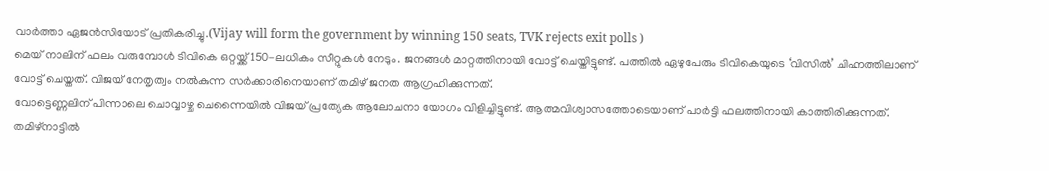വാർത്താ ഏജൻസിയോട് പ്രതികരിച്ചു.(Vijay will form the government by winning 150 seats, TVK rejects exit polls )
മെയ് നാലിന് ഫലം വരുമ്പോൾ ടിവികെ ഒറ്റയ്ക്ക് 150-ലധികം സീറ്റുകൾ നേടും. ജനങ്ങൾ മാറ്റത്തിനായി വോട്ട് ചെയ്തിട്ടുണ്ട്. പത്തിൽ ഏഴുപേരും ടിവികെയുടെ ‘വിസിൽ’ ചിഹ്നത്തിലാണ് വോട്ട് ചെയ്തത്. വിജയ് നേതൃത്വം നൽകുന്ന സർക്കാരിനെയാണ് തമിഴ് ജനത ആഗ്രഹിക്കുന്നത്.
വോട്ടെണ്ണലിന് പിന്നാലെ ചൊവ്വാഴ്ച ചെന്നൈയിൽ വിജയ് പ്രത്യേക ആലോചനാ യോഗം വിളിച്ചിട്ടുണ്ട്. ആത്മവിശ്വാസത്തോടെയാണ് പാർട്ടി ഫലത്തിനായി കാത്തിരിക്കുന്നത്. തമിഴ്നാട്ടിൽ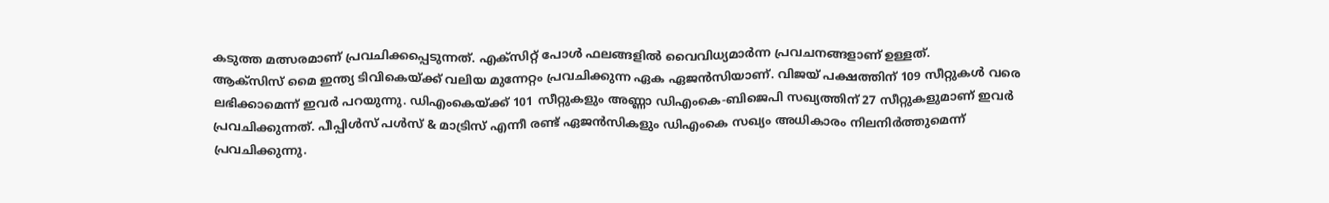കടുത്ത മത്സരമാണ് പ്രവചിക്കപ്പെടുന്നത്. എക്സിറ്റ് പോൾ ഫലങ്ങളിൽ വൈവിധ്യമാർന്ന പ്രവചനങ്ങളാണ് ഉള്ളത്.
ആക്സിസ് മൈ ഇന്ത്യ ടിവികെയ്ക്ക് വലിയ മുന്നേറ്റം പ്രവചിക്കുന്ന ഏക ഏജൻസിയാണ്. വിജയ് പക്ഷത്തിന് 109 സീറ്റുകൾ വരെ ലഭിക്കാമെന്ന് ഇവർ പറയുന്നു. ഡിഎംകെയ്ക്ക് 101 സീറ്റുകളും അണ്ണാ ഡിഎംകെ-ബിജെപി സഖ്യത്തിന് 27 സീറ്റുകളുമാണ് ഇവർ പ്രവചിക്കുന്നത്. പീപ്പിൾസ് പൾസ് & മാട്രിസ് എന്നീ രണ്ട് ഏജൻസികളും ഡിഎംകെ സഖ്യം അധികാരം നിലനിർത്തുമെന്ന് പ്രവചിക്കുന്നു.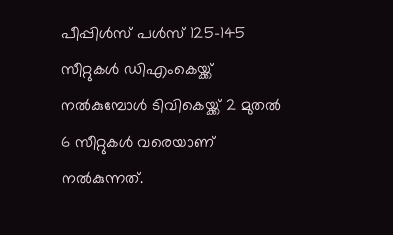പീപ്പിൾസ് പൾസ് 125-145 സീറ്റുകൾ ഡിഎംകെയ്ക്ക് നൽകുമ്പോൾ ടിവികെയ്ക്ക് 2 മുതൽ 6 സീറ്റുകൾ വരെയാണ് നൽകുന്നത്.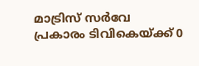മാട്രിസ് സർവേ പ്രകാരം ടിവികെയ്ക്ക് 0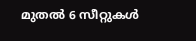മുതൽ 6 സീറ്റുകൾ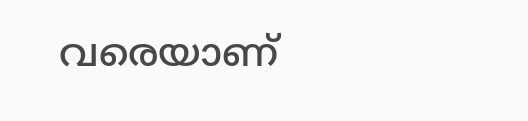വരെയാണ്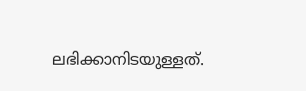ലഭിക്കാനിടയുള്ളത്.